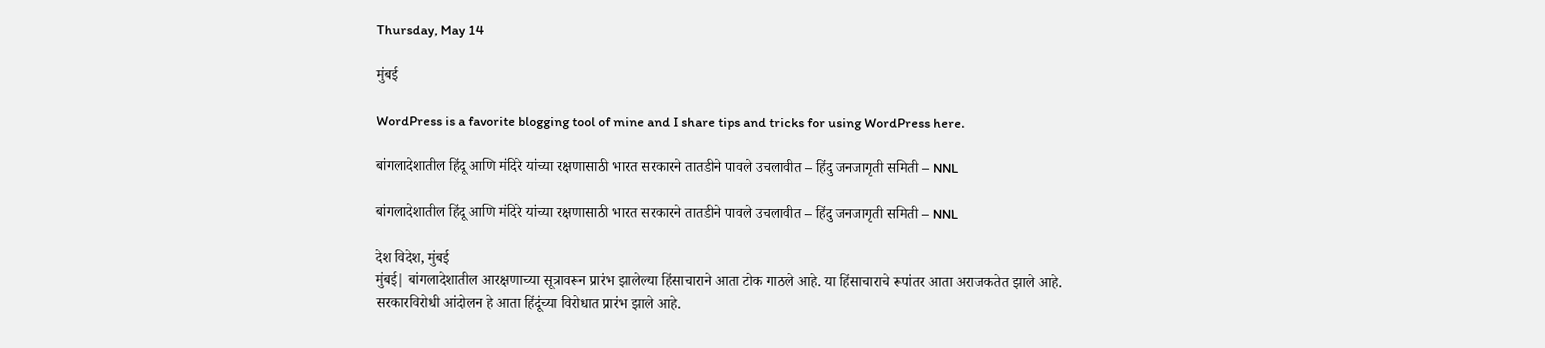Thursday, May 14

मुंबई

WordPress is a favorite blogging tool of mine and I share tips and tricks for using WordPress here.

बांगलादेशातील हिंदू आणि मंदिरे यांच्या रक्षणासाठी भारत सरकारने तातडीने पावले उचलावीत – हिंदु जनजागृती समिती – NNL

बांगलादेशातील हिंदू आणि मंदिरे यांच्या रक्षणासाठी भारत सरकारने तातडीने पावले उचलावीत – हिंदु जनजागृती समिती – NNL

देश विदेश, मुंबई
मुंबई| बांगलादेशातील आरक्षणाच्या सूत्रावरून प्रारंभ झालेल्या हिंसाचाराने आता टोक गाठले आहे. या हिंसाचाराचे रूपांतर आता अराजकतेत झाले आहे. सरकारविरोधी आंदोलन हे आता हिंदूंच्या विरोधात प्रारंभ झाले आहे.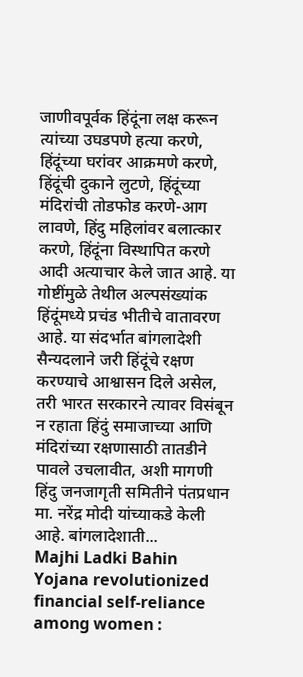जाणीवपूर्वक हिंदूंना लक्ष करून त्यांच्या उघडपणे हत्या करणे, हिंदूंच्या घरांवर आक्रमणे करणे, हिंदूंची दुकाने लुटणे, हिंदूंच्या मंदिरांची तोडफोड करणे-आग लावणे, हिंदु महिलांवर बलात्कार करणे, हिंदूंना विस्थापित करणे आदी अत्याचार केले जात आहे. या गोष्टींमुळे तेथील अल्पसंख्यांक हिंदूंमध्ये प्रचंड भीतीचे वातावरण आहे. या संदर्भात बांगलादेशी सैन्यदलाने जरी हिंदूंचे रक्षण करण्याचे आश्वासन दिले असेल, तरी भारत सरकारने त्यावर विसंबून न रहाता हिंदुं समाजाच्या आणि मंदिरांच्या रक्षणासाठी तातडीने पावले उचलावीत, अशी मागणी हिंदु जनजागृती समितीने पंतप्रधान मा. नरेंद्र मोदी यांच्याकडे केली आहे. बांगलादेशाती...
Majhi Ladki Bahin Yojana revolutionized financial self-reliance among women :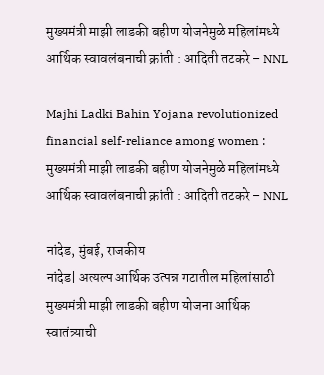मुख्यमंत्री माझी लाडकी बहीण योजनेमुळे महिलांमध्ये आर्थिक स्वावलंबनाची क्रांती : आदिती तटकरे – NNL

Majhi Ladki Bahin Yojana revolutionized financial self-reliance among women : मुख्यमंत्री माझी लाडकी बहीण योजनेमुळे महिलांमध्ये आर्थिक स्वावलंबनाची क्रांती : आदिती तटकरे – NNL

नांदेड, मुंबई, राजकीय
नांदेड| अत्यल्प आर्थिक उत्पन्न गटातील महिलांसाठी मुख्यमंत्री माझी लाडकी बहीण योजना आर्थिक स्वातंत्र्याची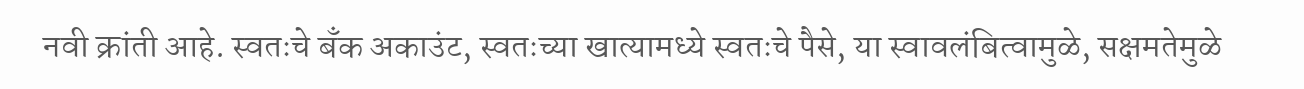नवी क्रांती आहे. स्वतःचे बँक अकाउंट, स्वतःच्या खात्यामध्ये स्वतःचे पैसे, या स्वावलंबित्वामुळे, सक्षमतेमुळे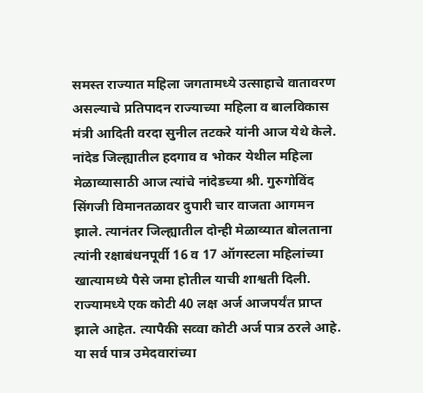समस्त राज्यात महिला जगतामध्ये उत्साहाचे वातावरण असल्याचे प्रतिपादन राज्याच्या महिला व बालविकास मंत्री आदिती वरदा सुनील तटकरे यांनी आज येथे केले. नांदेड जिल्ह्यातील हदगाव व भोकर येथील महिला मेळाव्यासाठी आज त्यांचे नांदेडच्या श्री. गुरुगोविंद सिंगजी विमानतळावर दुपारी चार वाजता आगमन झाले. त्यानंतर जिल्ह्यातील दोन्ही मेळाव्यात बोलताना त्यांनी रक्षाबंधनपूर्वी 16 व 17 ऑगस्टला महिलांच्या खात्यामध्ये पैसे जमा होतील याची शाश्वती दिली. राज्यामध्ये एक कोटी 40 लक्ष अर्ज आजपर्यंत प्राप्त झाले आहेत. त्यापैकी सव्वा कोटी अर्ज पात्र ठरले आहे. या सर्व पात्र उमेदवारांच्या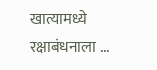खात्यामध्ये रक्षाबंधनाला ...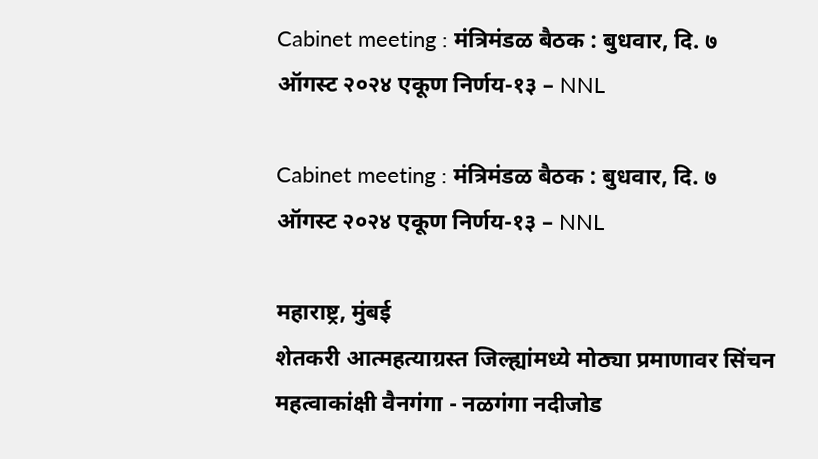Cabinet meeting : मंत्रिमंडळ बैठक : बुधवार, दि. ७ ऑगस्ट २०२४ एकूण निर्णय-१३ – NNL

Cabinet meeting : मंत्रिमंडळ बैठक : बुधवार, दि. ७ ऑगस्ट २०२४ एकूण निर्णय-१३ – NNL

महाराष्ट्र, मुंबई
शेतकरी आत्महत्याग्रस्त जिल्ह्यांमध्ये मोठ्या प्रमाणावर सिंचन महत्वाकांक्षी वैनगंगा - नळगंगा नदीजोड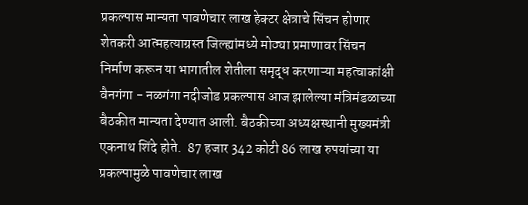प्रकल्पास मान्यता पावणेचार लाख हेक्टर क्षेत्राचे सिंचन होणार शेतकरी आत्महत्याग्रस्त जिल्ह्यांमध्ये मोठ्या प्रमाणावर सिंचन निर्माण करून या भागातील शेतीला समृद्ध करणाऱ्या महत्वाकांक्षी वैनगंगा - नळगंगा नदीजोड प्रकल्पास आज झालेल्या मंत्रिमंडळाच्या बैठकीत मान्यता देण्यात आली. बैठकीच्या अध्यक्षस्थानी मुख्यमंत्री एकनाथ शिंदे होते.  87 हजार 342 कोटी 86 लाख रुपयांच्या या प्रकल्पामुळे पावणेचार लाख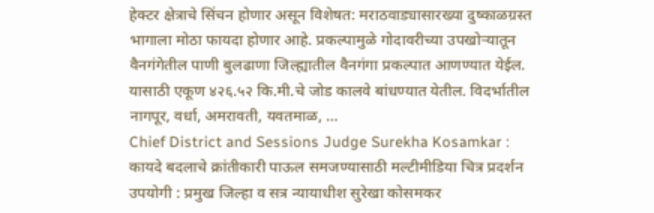हेक्टर क्षेत्राचे सिंचन होणार असून विशेषत: मराठवाड्यासारख्या दुष्काळग्रस्त भागाला मोठा फायदा होणार आहे. प्रकल्पामुळे गोदावरीच्या उपखोऱ्यातून वैनगंगेतील पाणी बुलढाणा जिल्ह्यातील वैनगंगा प्रकल्पात आणण्यात येईल. यासाठी एकूण ४२६.५२ कि.मी.चे जोड कालवे बांधण्यात येतील. विदर्भातील नागपूर, वर्धा, अमरावती, यवतमाळ, ...
Chief District and Sessions Judge Surekha Kosamkar : कायदे बदलाचे क्रांतीकारी पाऊल समजण्यासाठी मल्टीमीडिया चित्र प्रदर्शन उपयोगी : प्रमुख जिल्हा व सत्र न्यायाधीश सुरेखा कोसमकर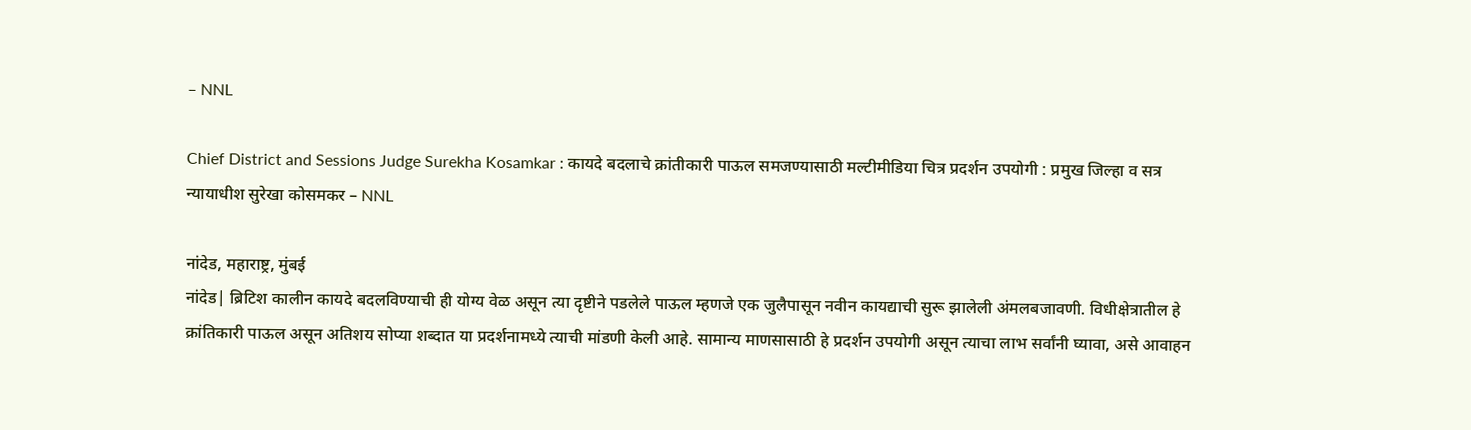– NNL

Chief District and Sessions Judge Surekha Kosamkar : कायदे बदलाचे क्रांतीकारी पाऊल समजण्यासाठी मल्टीमीडिया चित्र प्रदर्शन उपयोगी : प्रमुख जिल्हा व सत्र न्यायाधीश सुरेखा कोसमकर – NNL

नांदेड, महाराष्ट्र, मुंबई
नांदेड| ब्रिटिश कालीन कायदे बदलविण्याची ही योग्य वेळ असून त्या दृष्टीने पडलेले पाऊल म्हणजे एक जुलैपासून नवीन कायद्याची सुरू झालेली अंमलबजावणी. विधीक्षेत्रातील हे क्रांतिकारी पाऊल असून अतिशय सोप्या शब्दात या प्रदर्शनामध्ये त्याची मांडणी केली आहे. सामान्य माणसासाठी हे प्रदर्शन उपयोगी असून त्याचा लाभ सर्वांनी घ्यावा, असे आवाहन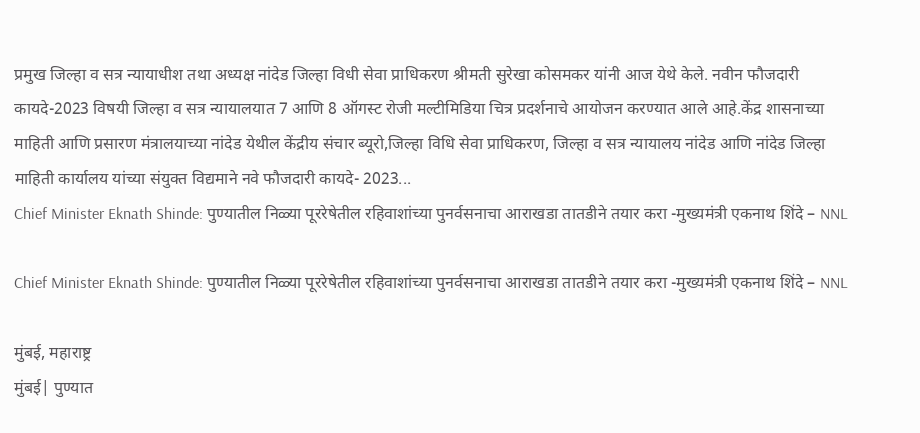प्रमुख जिल्हा व सत्र न्यायाधीश तथा अध्यक्ष नांदेड जिल्हा विधी सेवा प्राधिकरण श्रीमती सुरेखा कोसमकर यांनी आज येथे केले. नवीन फौजदारी कायदे-2023 विषयी जिल्हा व सत्र न्यायालयात 7 आणि 8 ऑगस्ट रोजी मल्टीमिडिया चित्र प्रदर्शनाचे आयोजन करण्यात आले आहे.केंद्र शासनाच्या माहिती आणि प्रसारण मंत्रालयाच्या नांदेड येथील केंद्रीय संचार ब्यूरो,जिल्हा विधि सेवा प्राधिकरण, जिल्हा व सत्र न्यायालय नांदेड आणि नांदेड जिल्हा माहिती कार्यालय यांच्या संयुक्त विद्यमाने नवे फौजदारी कायदे- 2023...
Chief Minister Eknath Shinde: पुण्यातील निळ्या पूररेषेतील रहिवाशांच्या पुनर्वसनाचा आराखडा तातडीने तयार करा -मुख्यमंत्री एकनाथ शिंदे – NNL

Chief Minister Eknath Shinde: पुण्यातील निळ्या पूररेषेतील रहिवाशांच्या पुनर्वसनाचा आराखडा तातडीने तयार करा -मुख्यमंत्री एकनाथ शिंदे – NNL

मुंबई, महाराष्ट्र
मुंबई| पुण्यात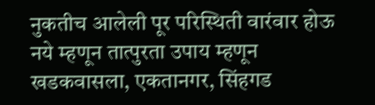नुकतीच आलेली पूर परिस्थिती वारंवार होऊ नये म्हणून तात्पुरता उपाय म्हणून खडकवासला, एकतानगर, सिंहगड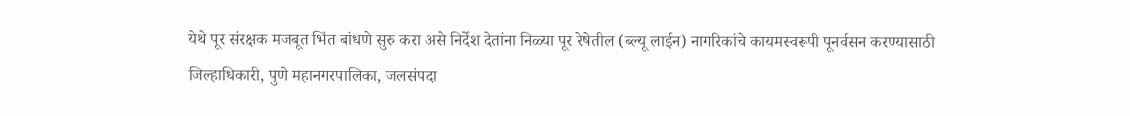येथे पूर संरक्षक मजबूत भिंत बांधणे सुरु करा असे निर्देश देतांना निळ्या पूर रेषेतील (ब्ल्यू लाईन) नागरिकांचे कायमस्वरूपी पूनर्वसन करण्यासाठी जिल्हाधिकारी, पुणे महानगरपालिका, जलसंपदा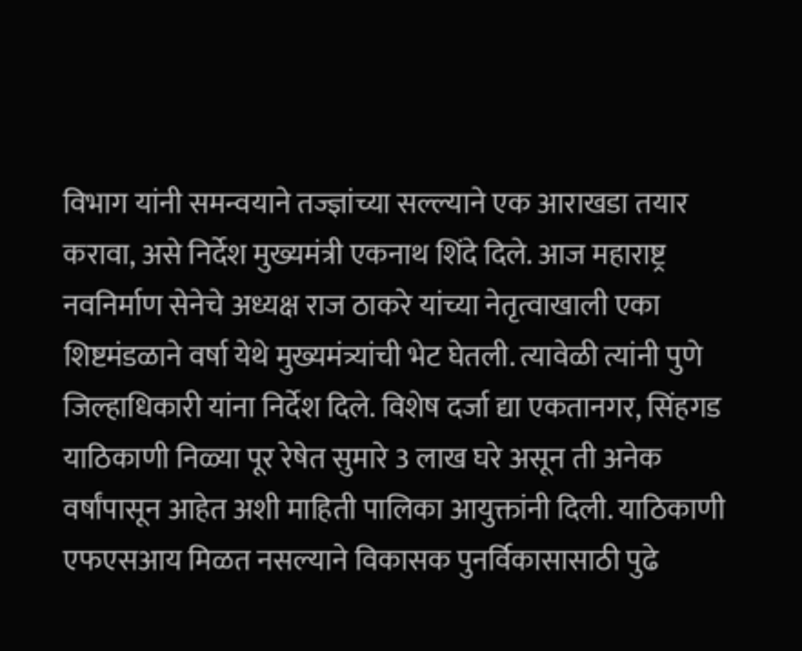विभाग यांनी समन्वयाने तज्ज्ञांच्या सल्ल्याने एक आराखडा तयार करावा, असे निर्देश मुख्यमंत्री एकनाथ शिंदे दिले. आज महाराष्ट्र नवनिर्माण सेनेचे अध्यक्ष राज ठाकरे यांच्या नेतृत्वाखाली एका शिष्टमंडळाने वर्षा येथे मुख्यमंत्र्यांची भेट घेतली. त्यावेळी त्यांनी पुणे जिल्हाधिकारी यांना निर्देश दिले. विशेष दर्जा द्या एकतानगर, सिंहगड याठिकाणी निळ्या पूर रेषेत सुमारे 3 लाख घरे असून ती अनेक वर्षांपासून आहेत अशी माहिती पालिका आयुक्तांनी दिली. याठिकाणी एफएसआय मिळत नसल्याने विकासक पुनर्विकासासाठी पुढे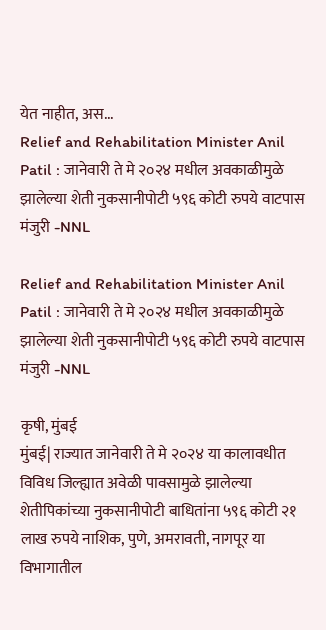येत नाहीत, अस...
Relief and Rehabilitation Minister Anil Patil : जानेवारी ते मे २०२४ मधील अवकाळीमुळे झालेल्या शेती नुकसानीपोटी ५९६ कोटी रुपये वाटपास मंजुरी -NNL

Relief and Rehabilitation Minister Anil Patil : जानेवारी ते मे २०२४ मधील अवकाळीमुळे झालेल्या शेती नुकसानीपोटी ५९६ कोटी रुपये वाटपास मंजुरी -NNL

कृषी, मुंबई
मुंबई| राज्यात जानेवारी ते मे २०२४ या कालावधीत विविध जिल्ह्यात अवेळी पावसामुळे झालेल्या शेतीपिकांच्या नुकसानीपोटी बाधितांना ५९६ कोटी २१ लाख रुपये नाशिक, पुणे, अमरावती, नागपूर या विभागातील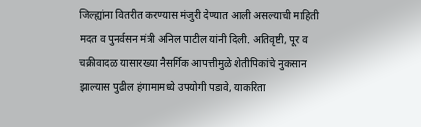जिल्ह्यांना वितरीत करण्यास मंजुरी देण्यात आली असल्याची माहिती मदत व पुनर्वसन मंत्री अनिल पाटील यांनी दिली. अतिवृष्टी, पूर व चक्रीवादळ यासारख्या नैसर्गिक आपत्तीमुळे शेतीपिकांचे नुकसान झाल्यास पुढील हंगामामध्ये उपयोगी पडावे, याकरिता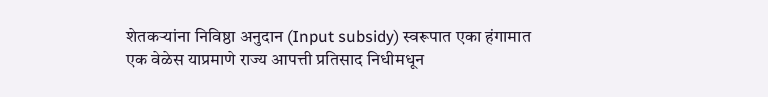शेतकऱ्यांना निविष्ठा अनुदान (Input subsidy) स्वरूपात एका हंगामात एक वेळेस याप्रमाणे राज्य आपत्ती प्रतिसाद निधीमधून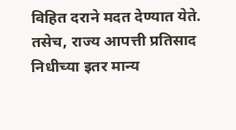विहित दराने मदत देण्यात येते. तसेच, राज्य आपत्ती प्रतिसाद निधीच्या इतर मान्य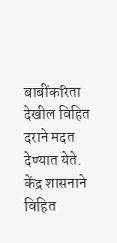बाबींकरिता देखील विहित दराने मदत देण्यात येते. केंद्र शासनाने विहित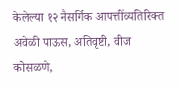केलेल्या १२ नैसर्गिक आपत्तींव्यतिरिक्त अवेळी पाऊस, अतिवृष्टी, वीज कोसळणे,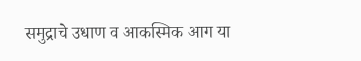समुद्राचे उधाण व आकस्मिक आग या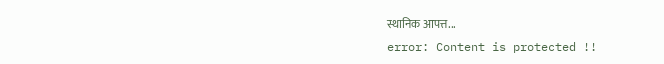स्थानिक आपत्त...
error: Content is protected !!